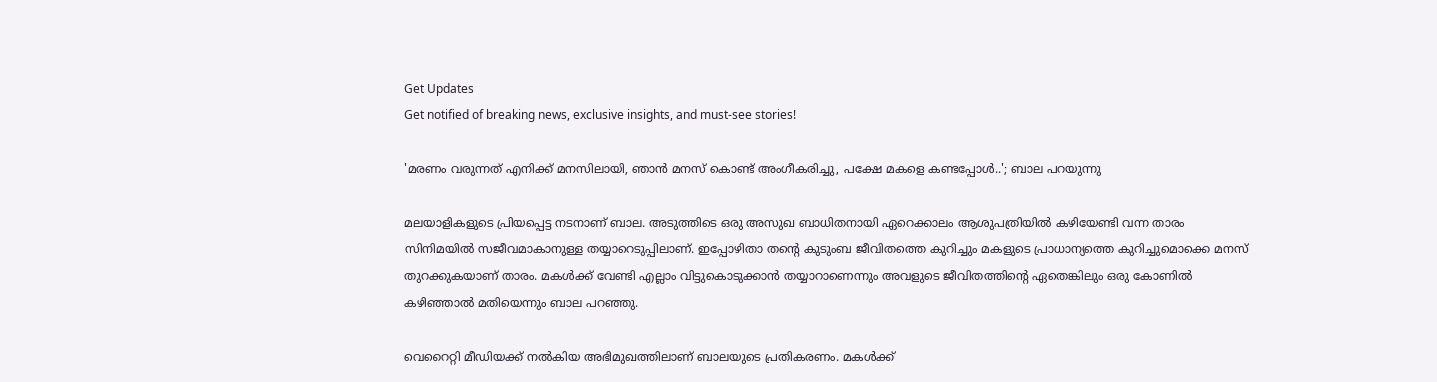Get Updates
Get notified of breaking news, exclusive insights, and must-see stories!

'മരണം വരുന്നത് എനിക്ക് മനസിലായി, ഞാൻ മനസ് കൊണ്ട് അംഗീകരിച്ചു, പക്ഷേ മകളെ കണ്ടപ്പോൾ..'; ബാല പറയുന്നു

മലയാളികളുടെ പ്രിയപ്പെട്ട നടനാണ് ബാല. അടുത്തിടെ ഒരു അസുഖ ബാധിതനായി ഏറെക്കാലം ആശുപത്രിയിൽ കഴിയേണ്ടി വന്ന താരം സിനിമയിൽ സജീവമാകാനുള്ള തയ്യാറെടുപ്പിലാണ്. ഇപ്പോഴിതാ തന്റെ കുടുംബ ജീവിതത്തെ കുറിച്ചും മകളുടെ പ്രാധാന്യത്തെ കുറിച്ചുമൊക്കെ മനസ് തുറക്കുകയാണ് താരം. മകൾക്ക് വേണ്ടി എല്ലാം വിട്ടുകൊടുക്കാൻ തയ്യാറാണെന്നും അവളുടെ ജീവിതത്തിന്റെ ഏതെങ്കിലും ഒരു കോണിൽ കഴിഞ്ഞാൽ മതിയെന്നും ബാല പറഞ്ഞു.

വെറൈറ്റി മീഡിയക്ക് നൽകിയ അഭിമുഖത്തിലാണ് ബാലയുടെ പ്രതികരണം. മകൾക്ക്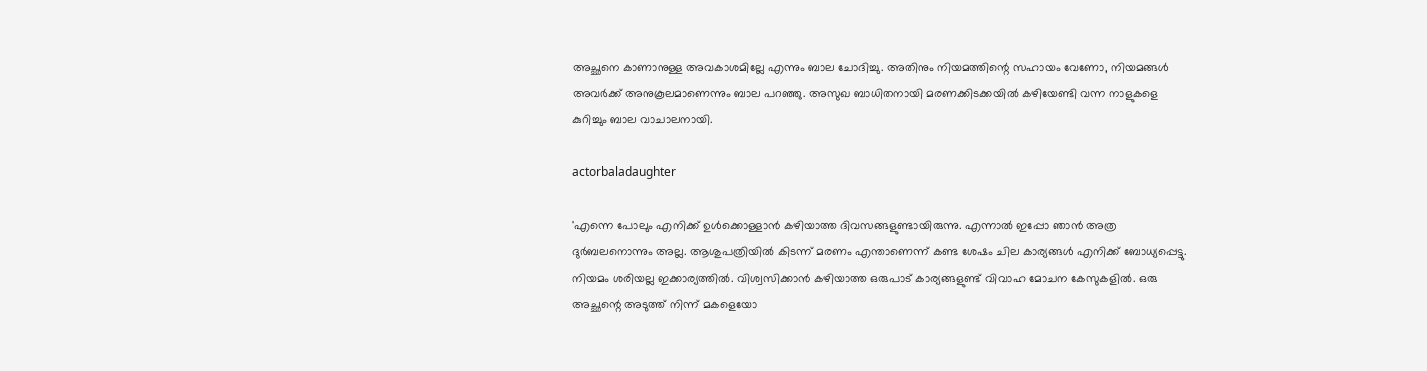അച്ഛനെ കാണാനുള്ള അവകാശമില്ലേ എന്നും ബാല ചോദിച്ചു. അതിനും നിയമത്തിന്റെ സഹായം വേണോ, നിയമങ്ങൾ അവർക്ക് അനുകൂലമാണെന്നും ബാല പറഞ്ഞു. അസുഖ ബാധിതനായി മരണക്കിടക്കയിൽ കഴിയേണ്ടി വന്ന നാളുകളെ കുറിച്ചും ബാല വാചാലനായി.

actorbaladaughter

'എന്നെ പോലും എനിക്ക് ഉൾക്കൊള്ളാൻ കഴിയാത്ത ദിവസങ്ങളുണ്ടായിരുന്നു. എന്നാൽ ഇപ്പോ ഞാൻ അത്ര ദുർബലനൊന്നും അല്ല. ആശുപത്രിയിൽ കിടന്ന് മരണം എന്താണെന്ന് കണ്ട ശേഷം ചില കാര്യങ്ങൾ എനിക്ക് ബോധ്യപ്പെട്ടു. നിയമം ശരിയല്ല ഇക്കാര്യത്തിൽ. വിശ്വസിക്കാൻ കഴിയാത്ത ഒരുപാട് കാര്യങ്ങളുണ്ട് വിവാഹ മോചന കേസുകളിൽ. ഒരു അച്ഛന്റെ അടുത്ത് നിന്ന് മകളെയോ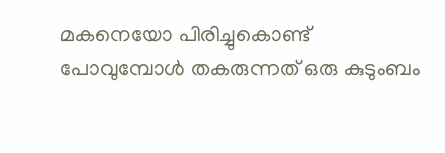മകനെയോ പിരിച്ചുകൊണ്ട് പോവുമ്പോൾ തകരുന്നത് ഒരു കുടുംബം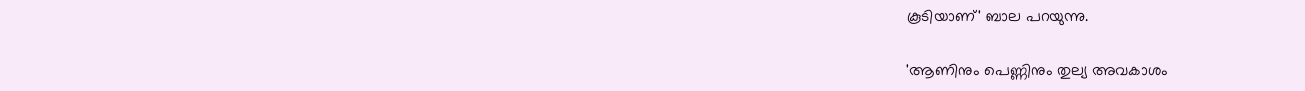കൂടിയാണ്' ബാല പറയുന്നു.

'ആണിനും പെണ്ണിനും തുല്യ അവകാശം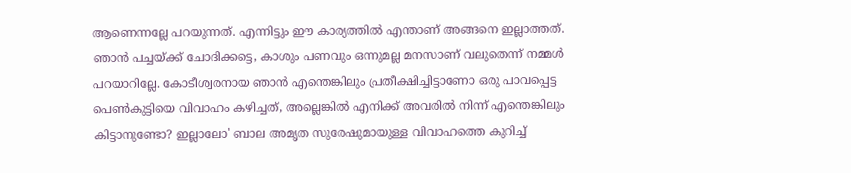ആണെന്നല്ലേ പറയുന്നത്. എന്നിട്ടും ഈ കാര്യത്തിൽ എന്താണ് അങ്ങനെ ഇല്ലാത്തത്. ഞാൻ പച്ചയ്ക്ക് ചോദിക്കട്ടെ, കാശും പണവും ഒന്നുമല്ല മനസാണ് വലുതെന്ന് നമ്മൾ പറയാറില്ലേ. കോടീശ്വരനായ ഞാൻ എന്തെങ്കിലും പ്രതീക്ഷിച്ചിട്ടാണോ ഒരു പാവപ്പെട്ട പെൺകുട്ടിയെ വിവാഹം കഴിച്ചത്, അല്ലെങ്കിൽ എനിക്ക് അവരിൽ നിന്ന് എന്തെങ്കിലും കിട്ടാനുണ്ടോ? ഇല്ലാലോ' ബാല അമൃത സുരേഷുമായുള്ള വിവാഹത്തെ കുറിച്ച്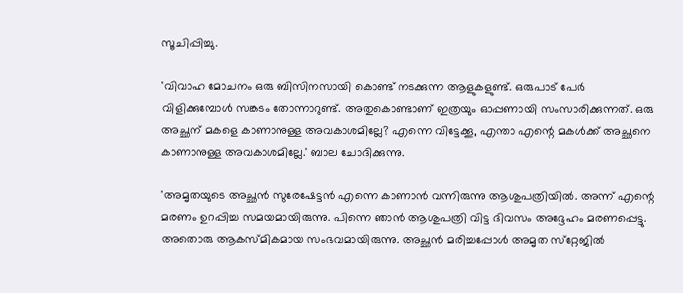സൂചിപ്പിച്ചു.

'വിവാഹ മോചനം ഒരു ബിസിനസായി കൊണ്ട് നടക്കുന്ന ആളുകളുണ്ട്. ഒരുപാട് പേർ വിളിക്കുമ്പോൾ സങ്കടം തോന്നാറുണ്ട്. അതുകൊണ്ടാണ് ഇത്രയും ഓപ്പണായി സംസാരിക്കുന്നത്. ഒരു അച്ഛന് മകളെ കാണാനുള്ള അവകാശമില്ലേ? എന്നെ വിട്ടേക്കൂ, എന്താ എന്റെ മകൾക്ക് അച്ഛനെ കാണാനുള്ള അവകാശമില്ലേ.' ബാല ചോദിക്കുന്നു.

'അമൃതയുടെ അച്ഛൻ സുരേഷേട്ടൻ എന്നെ കാണാൻ വന്നിരുന്നു ആശുപത്രിയിൽ. അന്ന് എന്റെ മരണം ഉറപ്പിച്ച സമയമായിരുന്നു. പിന്നെ ഞാൻ ആശുപത്രി വിട്ട ദിവസം അദ്ദേഹം മരണപ്പെട്ടു. അതൊരു ആകസ്‌മികമായ സംഭവമായിരുന്നു. അച്ഛൻ മരിച്ചപ്പോൾ അമൃത സ്‌റ്റേജിൽ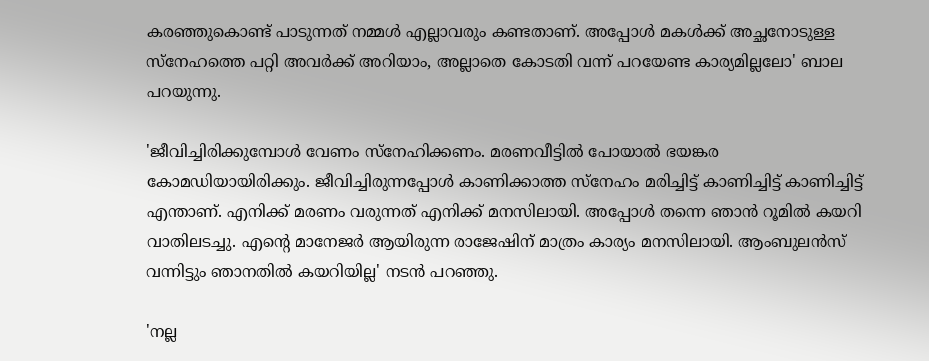കരഞ്ഞുകൊണ്ട് പാടുന്നത് നമ്മൾ എല്ലാവരും കണ്ടതാണ്. അപ്പോൾ മകൾക്ക് അച്ഛനോടുള്ള സ്നേഹത്തെ പറ്റി അവർക്ക് അറിയാം, അല്ലാതെ കോടതി വന്ന് പറയേണ്ട കാര്യമില്ലലോ' ബാല പറയുന്നു.

'ജീവിച്ചിരിക്കുമ്പോൾ വേണം സ്നേഹിക്കണം. മരണവീട്ടിൽ പോയാൽ ഭയങ്കര കോമഡിയായിരിക്കും. ജീവിച്ചിരുന്നപ്പോൾ കാണിക്കാത്ത സ്നേഹം മരിച്ചിട്ട് കാണിച്ചിട്ട് കാണിച്ചിട്ട് എന്താണ്. എനിക്ക് മരണം വരുന്നത് എനിക്ക് മനസിലായി. അപ്പോൾ തന്നെ ഞാൻ റൂമിൽ കയറി വാതിലടച്ചു. എന്റെ മാനേജർ ആയിരുന്ന രാജേഷിന് മാത്രം കാര്യം മനസിലായി. ആംബുലൻസ് വന്നിട്ടും ഞാനതിൽ കയറിയില്ല' നടൻ പറഞ്ഞു.

'നല്ല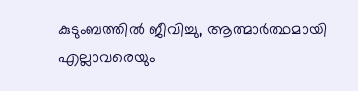കുടുംബത്തിൽ ജീവിച്ചു, ആത്മാർത്ഥമായി എല്ലാവരെയും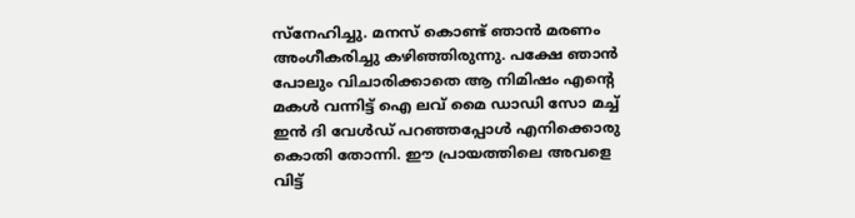സ്നേഹിച്ചു. മനസ് കൊണ്ട് ഞാൻ മരണം അംഗീകരിച്ചു കഴിഞ്ഞിരുന്നു. പക്ഷേ ഞാൻ പോലും വിചാരിക്കാതെ ആ നിമിഷം എന്റെ മകൾ വന്നിട്ട് ഐ ലവ് മൈ ഡാഡി സോ മച്ച് ഇൻ ദി വേൾഡ് പറഞ്ഞപ്പോൾ എനിക്കൊരു കൊതി തോന്നി. ഈ പ്രായത്തിലെ അവളെ വിട്ട്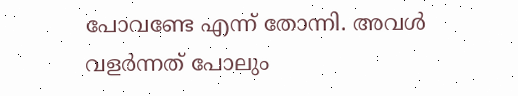പോവണ്ടേ എന്ന് തോന്നി. അവൾ വളർന്നത് പോലും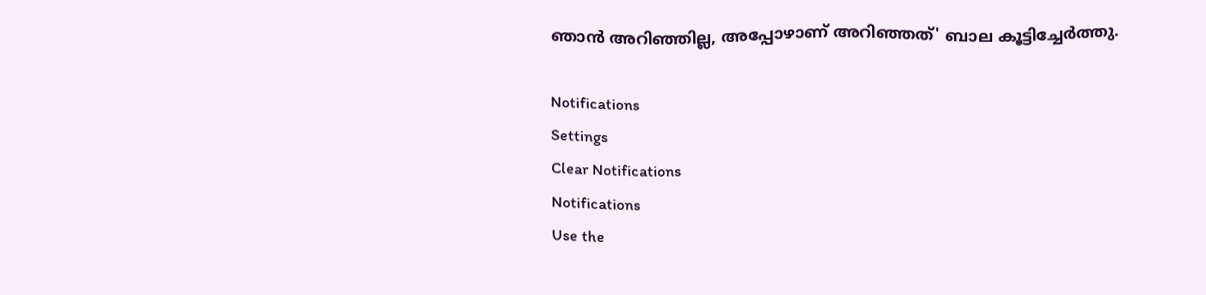ഞാൻ അറിഞ്ഞില്ല, അപ്പോഴാണ് അറിഞ്ഞത്' ബാല കൂട്ടിച്ചേർത്തു.

Notifications
Settings
Clear Notifications
Notifications
Use the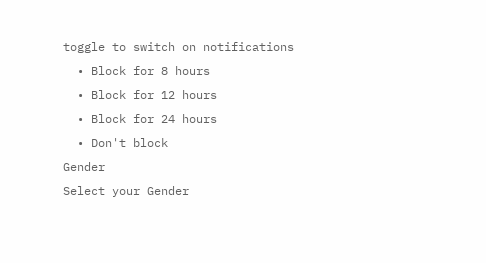toggle to switch on notifications
  • Block for 8 hours
  • Block for 12 hours
  • Block for 24 hours
  • Don't block
Gender
Select your Gender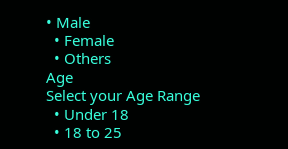• Male
  • Female
  • Others
Age
Select your Age Range
  • Under 18
  • 18 to 25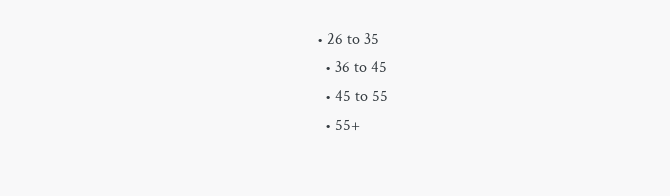• 26 to 35
  • 36 to 45
  • 45 to 55
  • 55+